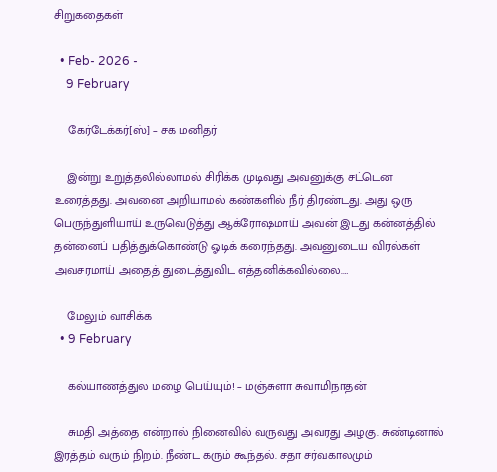சிறுகதைகள்

  • Feb- 2026 -
    9 February

    கேர்டேக்கர்[ஸ்] – சக மனிதர்

    இன்று உறுத்தலில்லாமல் சிரிக்க முடிவது அவனுக்கு சட்டென உரைத்தது. அவனை அறியாமல் கண்களில் நீர் திரண்டது. அது ஒரு பெருந்துளியாய் உருவெடுத்து ஆக்ரோஷமாய் அவன் இடது கன்னத்தில் தன்னைப் பதித்துக்கொண்டு ஓடிக் கரைந்தது. அவனுடைய விரல்கள் அவசரமாய் அதைத் துடைத்துவிட எத்தனிக்கவில்லை.…

    மேலும் வாசிக்க
  • 9 February

    கல்யாணத்துல மழை பெய்யும்! – மஞ்சுளா சுவாமிநாதன்

    சுமதி அத்தை என்றால் நினைவில் வருவது அவரது அழகு. சுண்டினால் இரத்தம் வரும் நிறம். நீண்ட கரும் கூந்தல். சதா சர்வகாலமும்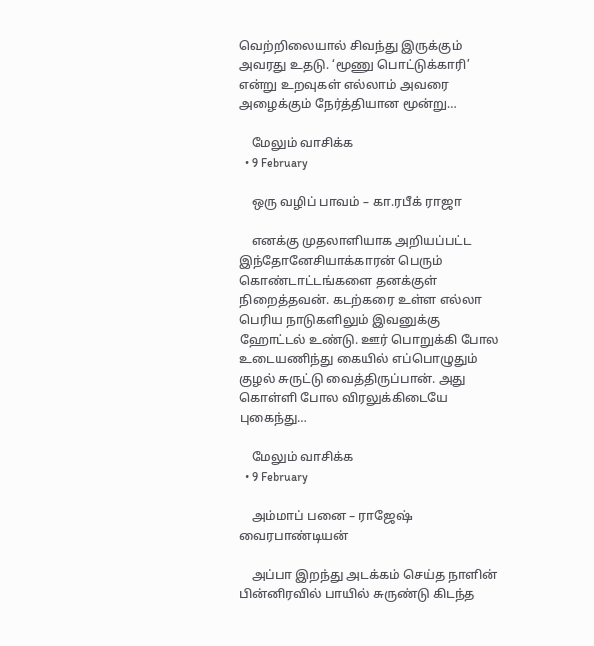வெற்றிலையால் சிவந்து இருக்கும் அவரது உதடு. ‘மூணு பொட்டுக்காரி’ என்று உறவுகள் எல்லாம் அவரை அழைக்கும் நேர்த்தியான மூன்று…

    மேலும் வாசிக்க
  • 9 February

    ஒரு வழிப் பாவம் – கா.ரபீக் ராஜா

    எனக்கு முதலாளியாக அறியப்பட்ட இந்தோனேசியாக்காரன் பெரும் கொண்டாட்டங்களை தனக்குள் நிறைத்தவன். கடற்கரை உள்ள எல்லா பெரிய நாடுகளிலும் இவனுக்கு ஹோட்டல் உண்டு. ஊர் பொறுக்கி போல உடையணிந்து கையில் எப்பொழுதும் குழல் சுருட்டு வைத்திருப்பான். அது கொள்ளி போல விரலுக்கிடையே புகைந்து…

    மேலும் வாசிக்க
  • 9 February

    அம்மாப் பனை – ராஜேஷ் வைரபாண்டியன்

    அப்பா இறந்து அடக்கம் செய்த நாளின் பின்னிரவில் பாயில் சுருண்டு கிடந்த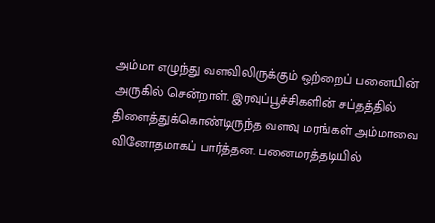அம்மா எழுந்து வளவிலிருக்கும் ஒற்றைப் பனையின் அருகில் சென்றாள். இரவுப்பூச்சிகளின் சப்தத்தில் திளைத்துக்கொண்டிருந்த வளவு மரங்கள் அம்மாவை வினோதமாகப் பார்த்தன. பனைமரத்தடியில்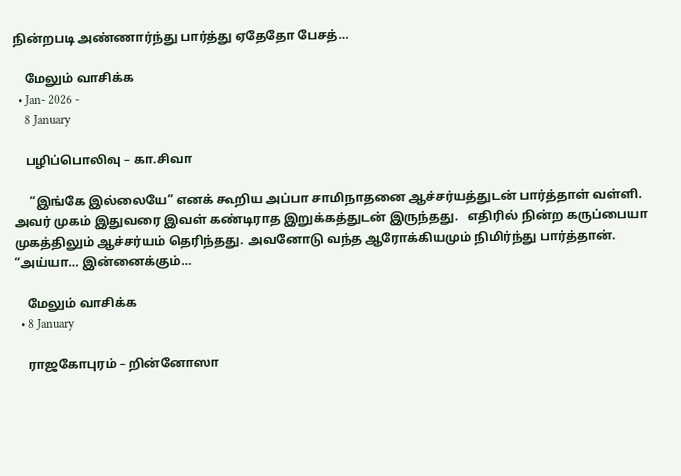நின்றபடி அண்ணார்ந்து பார்த்து ஏதேதோ பேசத்…

    மேலும் வாசிக்க
  • Jan- 2026 -
    8 January

    பழிப்பொலிவு – கா.சிவா

     “இங்கே இல்லையே” எனக் கூறிய அப்பா சாமிநாதனை ஆச்சர்யத்துடன் பார்த்தாள் வள்ளி. அவர் முகம் இதுவரை இவள் கண்டிராத இறுக்கத்துடன் இருந்தது.   எதிரில் நின்ற கருப்பையா முகத்திலும் ஆச்சர்யம் தெரிந்தது. அவனோடு வந்த ஆரோக்கியமும் நிமிர்ந்து பார்த்தான்.  “அய்யா… இன்னைக்கும்…

    மேலும் வாசிக்க
  • 8 January

    ராஜகோபுரம் – றின்னோஸா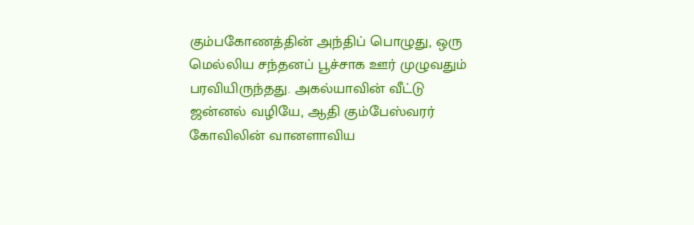கும்பகோணத்தின் அந்திப் பொழுது, ஒரு மெல்லிய சந்தனப் பூச்சாக ஊர் முழுவதும் பரவியிருந்தது. அகல்யாவின் வீட்டு ஜன்னல் வழியே, ஆதி கும்பேஸ்வரர் கோவிலின் வானளாவிய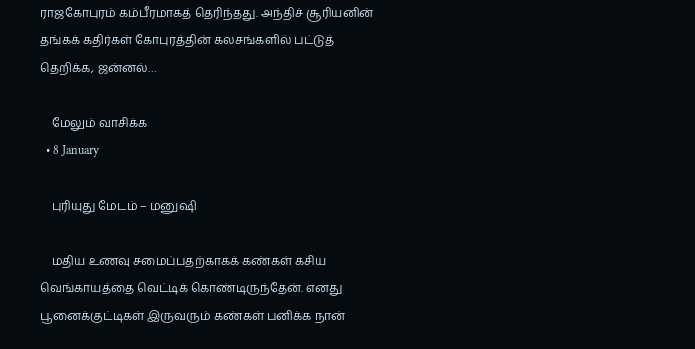ராஜகோபுரம் கம்பீரமாகத் தெரிந்தது. அந்திச் சூரியனின் தங்கக் கதிர்கள் கோபுரத்தின் கலசங்களில் பட்டுத் தெறிக்க, ஜன்னல்…

    மேலும் வாசிக்க
  • 8 January

    புரியுது மேடம் – மனுஷி

    மதிய உணவு சமைப்பதற்காகக் கண்கள் கசிய வெங்காயத்தை வெட்டிக் கொண்டிருந்தேன். எனது பூனைக்குட்டிகள் இருவரும் கண்கள் பனிக்க நான்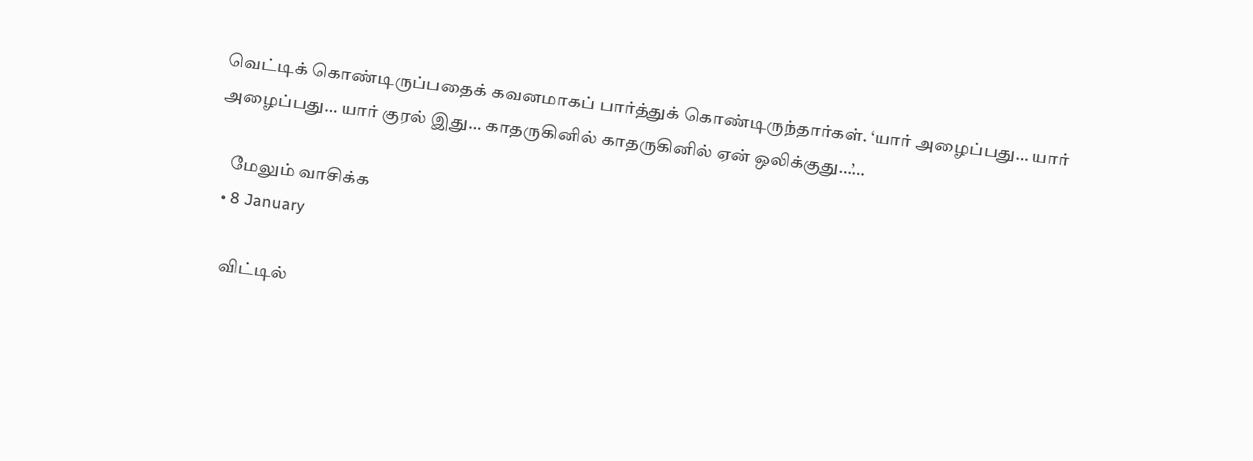வெட்டிக் கொண்டிருப்பதைக் கவனமாகப் பார்த்துக் கொண்டிருந்தார்கள். ‘யார் அழைப்பது… யார் அழைப்பது… யார் குரல் இது… காதருகினில் காதருகினில் ஏன் ஒலிக்குது…’…

    மேலும் வாசிக்க
  • 8 January

    விட்டில்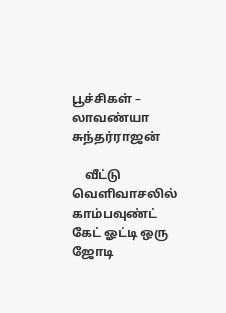பூச்சிகள் – லாவண்யா சுந்தர்ராஜன்

    வீட்டு வெளிவாசலில் காம்பவுண்ட் கேட் ஓட்டி ஒரு ஜோடி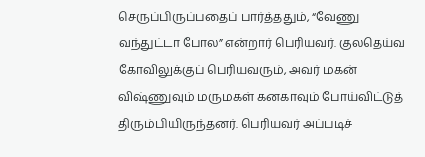செருப்பிருப்பதைப் பார்த்ததும், “வேணு வந்துட்டா போல” என்றார் பெரியவர். குலதெய்வ கோவிலுக்குப் பெரியவரும், அவர் மகன் விஷ்ணுவும் மருமகள் கனகாவும் போய்விட்டுத் திரும்பியிருந்தனர். பெரியவர் அப்படிச்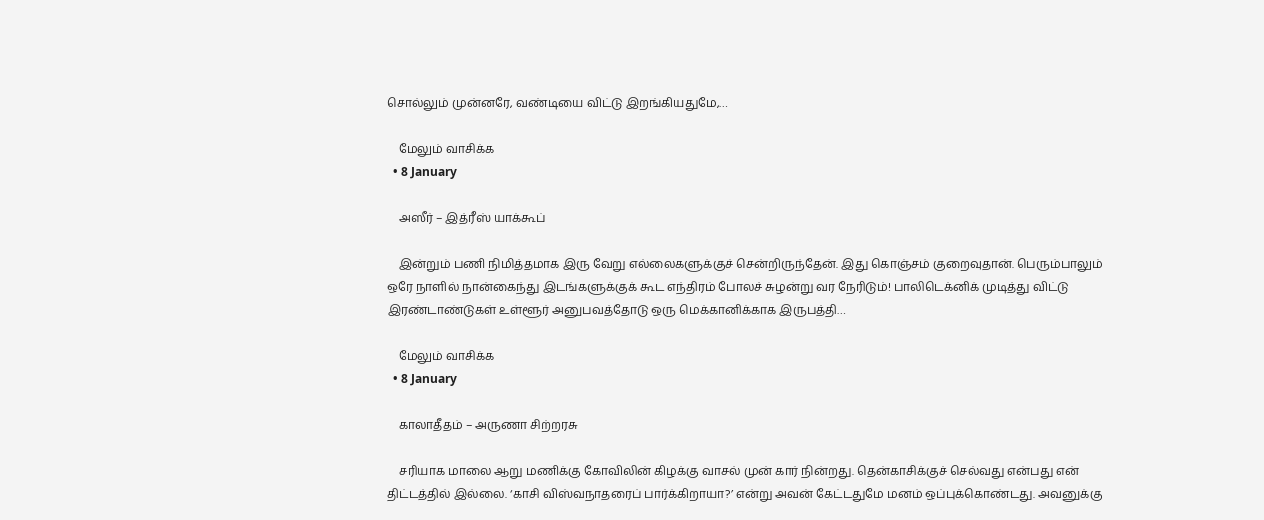சொல்லும் முன்னரே, வண்டியை விட்டு இறங்கியதுமே,…

    மேலும் வாசிக்க
  • 8 January

    அஸீர் – இத்ரீஸ் யாக்கூப்

    இன்றும் பணி நிமித்தமாக இரு வேறு எல்லைகளுக்குச் சென்றிருந்தேன். இது கொஞ்சம் குறைவுதான். பெரும்பாலும் ஒரே நாளில் நான்கைந்து இடங்களுக்குக் கூட எந்திரம் போலச் சுழன்று வர நேரிடும்! பாலிடெக்னிக் முடித்து விட்டு இரண்டாண்டுகள் உள்ளூர் அனுபவத்தோடு ஒரு மெக்கானிக்காக இருபத்தி…

    மேலும் வாசிக்க
  • 8 January

    காலாதீதம் – அருணா சிற்றரசு

    சரியாக மாலை ஆறு மணிக்கு கோவிலின் கிழக்கு வாசல் முன் கார் நின்றது. தென்காசிக்குச் செல்வது என்பது என் திட்டத்தில் இல்லை. ‘காசி விஸ்வநாதரைப் பார்க்கிறாயா?’ என்று அவன் கேட்டதுமே மனம் ஒப்புக்கொண்டது. அவனுக்கு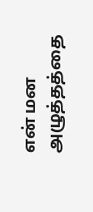என் மன அழுத்தத்தை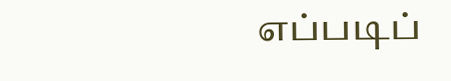எப்படிப்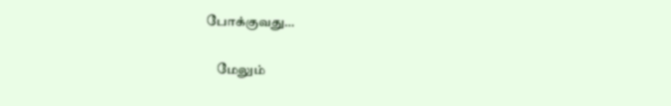போக்குவது…

    மேலும்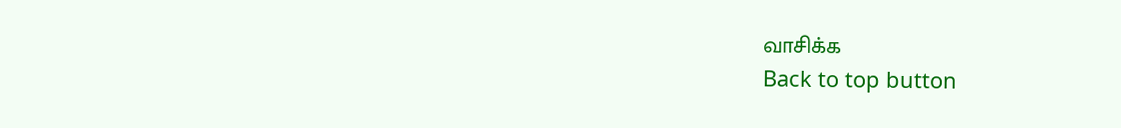வாசிக்க
Back to top button